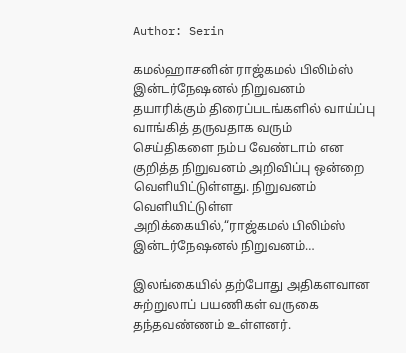Author: Serin

கமல்ஹாசனின் ராஜ்கமல் பிலிம்ஸ் இன்டர்நேஷனல் நிறுவனம் தயாரிக்கும் திரைப்படங்களில் வாய்ப்பு வாங்கித் தருவதாக வரும் செய்திகளை நம்ப வேண்டாம் என குறித்த நிறுவனம் அறிவிப்பு ஒன்றை வெளியிட்டுள்ளது. நிறுவனம் வெளியிட்டுள்ள அறிக்கையில்,“ராஜ்கமல் பிலிம்ஸ் இன்டர்நேஷனல் நிறுவனம்…

இலங்கையில் தற்போது அதிகளவான சுற்றுலாப் பயணிகள் வருகை தந்தவண்ணம் உள்ளனர்.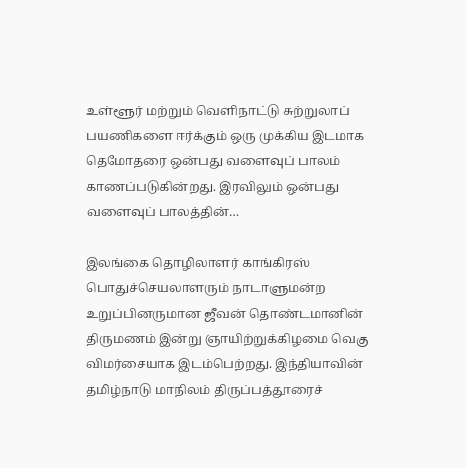உள்ளூர் மற்றும் வெளிநாட்டு சுற்றுலாப் பயணிகளை ஈர்க்கும் ஒரு முக்கிய இடமாக தெமோதரை ஒன்பது வளைவுப் பாலம் காணப்படுகின்றது. இரவிலும் ஒன்பது வளைவுப் பாலத்தின்…

இலங்கை தொழிலாளர் காங்கிரஸ் பொதுச்செயலாளரும் நாடாளுமன்ற உறுப்பினருமான ஜீவன் தொண்டமானின் திருமணம் இன்று ஞாயிற்றுக்கிழமை வெகு விமர்சையாக இடம்பெற்றது. இந்தியாவின் தமிழ்நாடு மாநிலம் திருப்பத்தூரைச்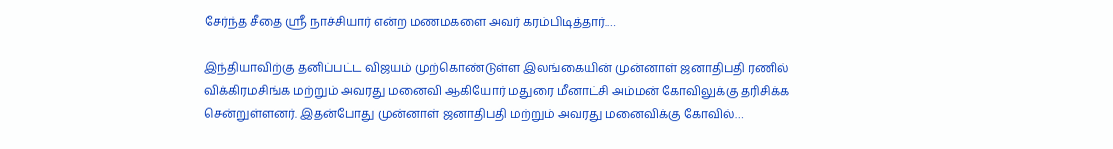சேர்ந்த சீதை ஸ்ரீ நாச்சியார் என்ற மணமகளை அவர் கரம்பிடித்தார்.…

இந்தியாவிற்கு தனிப்பட்ட விஜயம் முற்கொண்டுள்ள இலங்கையின் முன்னாள் ஜனாதிபதி ரணில் விக்கிரமசிங்க மற்றும் அவரது மனைவி ஆகியோர் மதுரை மீனாட்சி அம்மன் கோவிலுக்கு தரிசிக்க சென்றுள்ளனர். இதன்போது முன்னாள் ஜனாதிபதி மற்றும் அவரது மனைவிக்கு கோவில்…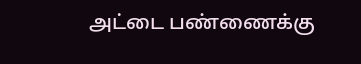அட்டை பண்ணைக்கு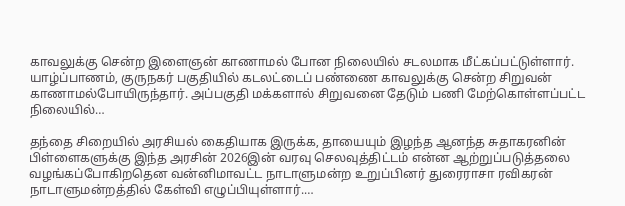காவலுக்கு சென்ற இளைஞன் காணாமல் போன நிலையில் சடலமாக மீட்கப்பட்டுள்ளார். யாழ்ப்பாணம், குருநகர் பகுதியில் கடலட்டைப் பண்ணை காவலுக்கு சென்ற சிறுவன் காணாமல்போயிருந்தார். அப்பகுதி மக்களால் சிறுவனை தேடும் பணி மேற்கொள்ளப்பட்ட நிலையில்…

தந்தை சிறையில் அரசியல் கைதியாக இருக்க, தாயையும் இழந்த ஆனந்த சுதாகரனின் பிள்ளைகளுக்கு இந்த அரசின் 2026இன் வரவு செலவுத்திட்டம் என்ன ஆற்றுப்படுத்தலை வழங்கப்போகிறதென வன்னிமாவட்ட நாடாளுமன்ற உறுப்பினர் துரைராசா ரவிகரன் நாடாளுமன்றத்தில் கேள்வி எழுப்பியுள்ளார்.…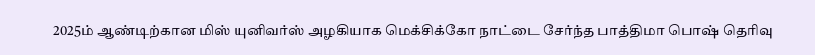2025ம் ஆண்டிற்கான மிஸ் யுனிவர்ஸ் அழகியாக மெக்சிக்கோ நாட்டை சேர்ந்த பாத்திமா பொஷ் தெரிவு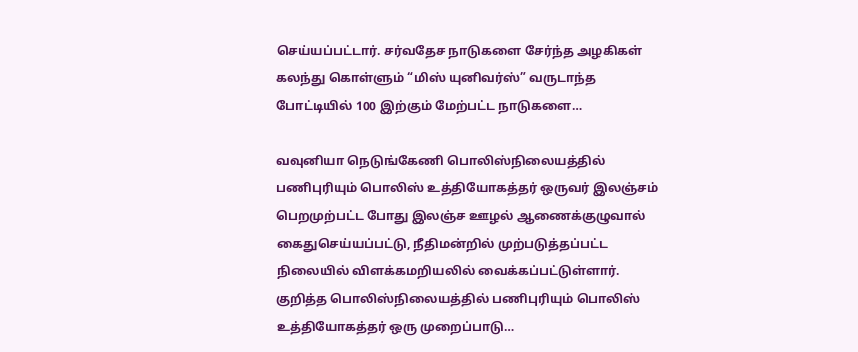செய்யப்பட்டார். சர்வதேச நாடுகளை சேர்ந்த அழகிகள் கலந்து கொள்ளும் “மிஸ் யுனிவர்ஸ்” வருடாந்த போட்டியில் 100 இற்கும் மேற்பட்ட நாடுகளை…

வவுனியா நெடுங்கேணி பொலிஸ்நிலையத்தில் பணிபுரியும் பொலிஸ் உத்தியோகத்தர் ஒருவர் இலஞ்சம் பெறமுற்பட்ட போது இலஞ்ச ஊழல் ஆணைக்குழுவால் கைதுசெய்யப்பட்டு, நீதிமன்றில் முற்படுத்தப்பட்ட நிலையில் விளக்கமறியலில் வைக்கப்பட்டுள்ளார். குறித்த பொலிஸ்நிலையத்தில் பணிபுரியும் பொலிஸ் உத்தியோகத்தர் ஒரு முறைப்பாடு…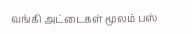வங்கி அட்டைகள் மூலம் பஸ்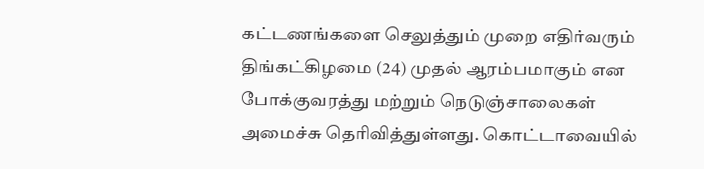கட்டணங்களை செலுத்தும் முறை எதிர்வரும் திங்கட்கிழமை (24) முதல் ஆரம்பமாகும் என போக்குவரத்து மற்றும் நெடுஞ்சாலைகள் அமைச்சு தெரிவித்துள்ளது. கொட்டாவையில்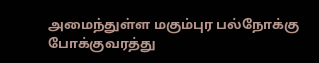அமைந்துள்ள மகும்புர பல்நோக்கு போக்குவரத்து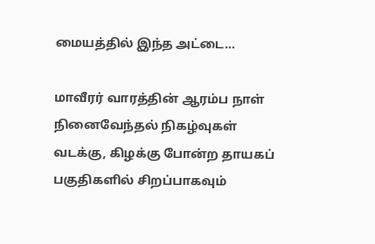மையத்தில் இந்த அட்டை…

மாவீரர் வாரத்தின் ஆரம்ப நாள் நினைவேந்தல் நிகழ்வுகள் வடக்கு, கிழக்கு போன்ற தாயகப் பகுதிகளில் சிறப்பாகவும்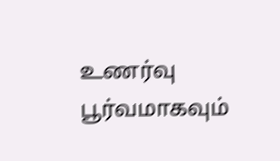உணர்வு பூர்வமாகவும்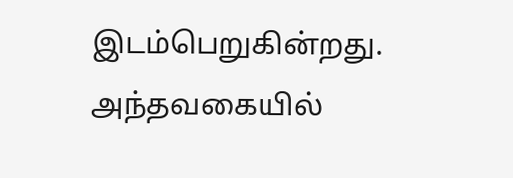இடம்பெறுகின்றது. அந்தவகையில்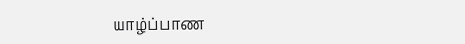யாழ்ப்பாண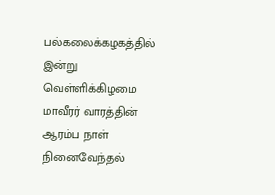பல்கலைக்கழகத்தில் இன்று வெள்ளிக்கிழமை மாவீரர் வாரத்தின் ஆரம்ப நாள் நினைவேந்தல்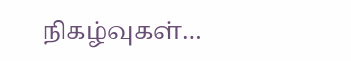நிகழ்வுகள்…